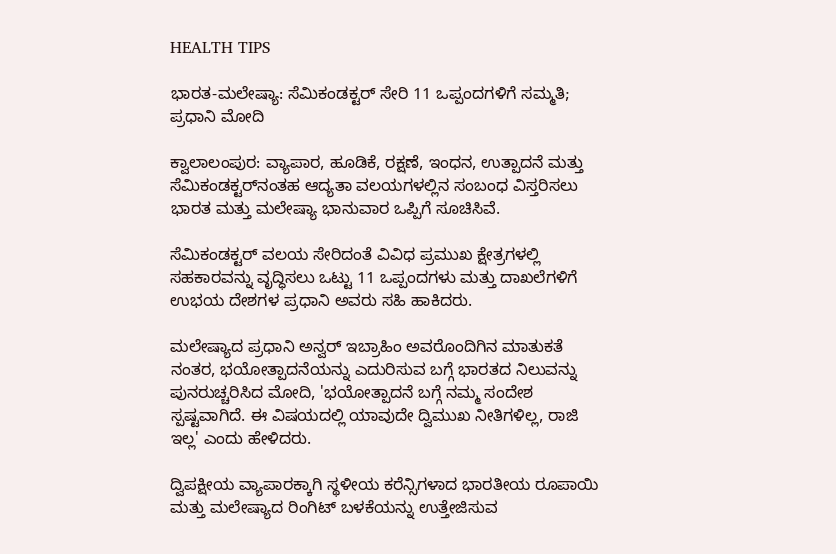HEALTH TIPS

ಭಾರತ-ಮಲೇಷ್ಯಾ: ಸೆಮಿಕಂಡಕ್ಟರ್‌ ಸೇರಿ 11 ಒಪ್ಪಂದಗಳಿಗೆ ಸಮ್ಮತಿ; ಪ್ರಧಾನಿ ಮೋದಿ

ಕ್ವಾಲಾಲಂಪುರ: ವ್ಯಾಪಾರ, ಹೂಡಿಕೆ, ರಕ್ಷಣೆ, ಇಂಧನ, ಉತ್ಪಾದನೆ ಮತ್ತು ಸೆಮಿಕಂಡಕ್ಟರ್‌ನಂತಹ ಆದ್ಯತಾ ವಲಯಗಳಲ್ಲಿನ ಸಂಬಂಧ ವಿಸ್ತರಿಸಲು ಭಾರತ ಮತ್ತು ಮಲೇಷ್ಯಾ ಭಾನುವಾರ ಒಪ್ಪಿಗೆ ಸೂಚಿಸಿವೆ.

ಸೆಮಿಕಂಡಕ್ಟರ್‌ ವಲಯ ಸೇರಿದಂತೆ ವಿವಿಧ ಪ್ರಮುಖ ಕ್ಷೇತ್ರಗಳಲ್ಲಿ ಸಹಕಾರವನ್ನು ವೃದ್ಧಿಸಲು ಒಟ್ಟು 11 ಒಪ್ಪಂದಗಳು ಮತ್ತು ದಾಖಲೆಗಳಿಗೆ ಉಭಯ ದೇಶಗಳ ಪ್ರಧಾನಿ ಅವರು ಸಹಿ ಹಾಕಿದರು.

ಮಲೇಷ್ಯಾದ ಪ್ರಧಾನಿ ಅನ್ವರ್‌ ಇಬ್ರಾಹಿಂ ಅವರೊಂದಿಗಿನ ಮಾತುಕತೆ ನಂತರ, ಭಯೋತ್ಪಾದನೆಯನ್ನು ಎದುರಿಸುವ ಬಗ್ಗೆ ಭಾರತದ ನಿಲುವನ್ನು ಪುನರುಚ್ಚರಿಸಿದ ಮೋದಿ, 'ಭಯೋತ್ಪಾದನೆ ಬಗ್ಗೆ ನಮ್ಮ ಸಂದೇಶ ಸ್ಪಷ್ಟವಾಗಿದೆ. ಈ ವಿಷಯದಲ್ಲಿ ಯಾವುದೇ ದ್ವಿಮುಖ ನೀತಿಗಳಿಲ್ಲ, ರಾಜಿ ಇಲ್ಲ' ಎಂದು ಹೇಳಿದರು.

ದ್ವಿಪಕ್ಷೀಯ ವ್ಯಾಪಾರಕ್ಕಾಗಿ ಸ್ಥಳೀಯ ಕರೆನ್ಸಿಗಳಾದ ಭಾರತೀಯ ರೂಪಾಯಿ ಮತ್ತು ಮಲೇಷ್ಯಾದ ರಿಂಗಿಟ್‌ ಬಳಕೆಯನ್ನು ಉತ್ತೇಜಿಸುವ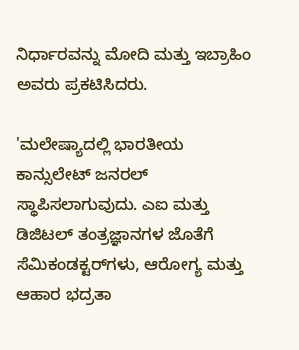ನಿರ್ಧಾರವನ್ನು ಮೋದಿ ಮತ್ತು ಇಬ್ರಾಹಿಂ ಅವರು ಪ್ರಕಟಿಸಿದರು.

'ಮಲೇಷ್ಯಾದಲ್ಲಿ ಭಾರತೀಯ ಕಾನ್ಸುಲೇಟ್‌ ಜನರಲ್‌ ಸ್ಥಾಪಿಸಲಾಗುವುದು. ಎಐ ಮತ್ತು ಡಿಜಿಟಲ್‌ ತಂತ್ರಜ್ಞಾನಗಳ ಜೊತೆಗೆ ಸೆಮಿಕಂಡಕ್ಟರ್‌ಗಳು, ಆರೋಗ್ಯ ಮತ್ತು ಆಹಾರ ಭದ್ರತಾ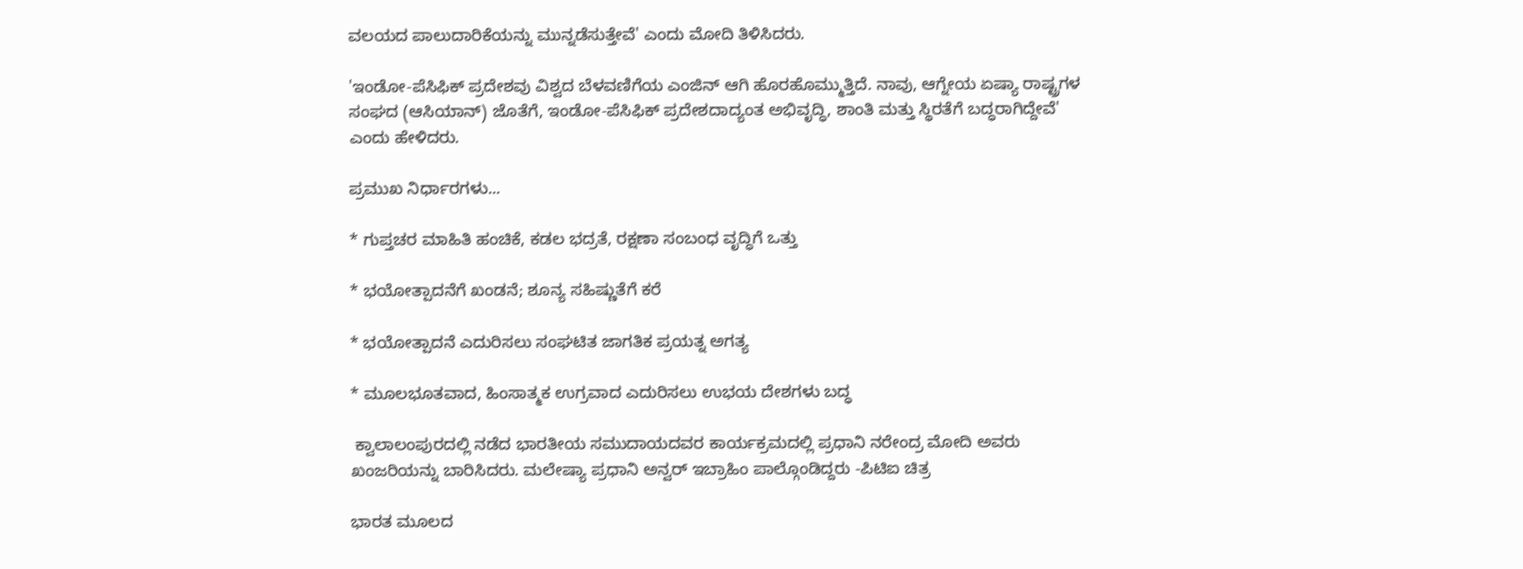ವಲಯದ ಪಾಲುದಾರಿಕೆಯನ್ನು ಮುನ್ನಡೆಸುತ್ತೇವೆ' ಎಂದು ಮೋದಿ ತಿಳಿಸಿದರು.

'ಇಂಡೋ-ಪೆಸಿಫಿಕ್‌ ಪ್ರದೇಶವು ವಿಶ್ವದ ಬೆಳವಣಿಗೆಯ ಎಂಜಿನ್‌ ಆಗಿ ಹೊರಹೊಮ್ಮುತ್ತಿದೆ. ನಾವು, ಆಗ್ನೇಯ ಏಷ್ಯಾ ರಾಷ್ಟ್ರಗಳ ಸಂಘದ (ಆಸಿಯಾನ್‌) ಜೊತೆಗೆ, ಇಂಡೋ-ಪೆಸಿಫಿಕ್‌ ಪ್ರದೇಶದಾದ್ಯಂತ ಅಭಿವೃದ್ಧಿ, ಶಾಂತಿ ಮತ್ತು ಸ್ಥಿರತೆಗೆ ಬದ್ಧರಾಗಿದ್ದೇವೆ' ಎಂದು ಹೇಳಿದರು.

ಪ್ರಮುಖ ನಿರ್ಧಾರಗಳು...

* ಗುಪ್ತಚರ ಮಾಹಿತಿ ಹಂಚಿಕೆ, ಕಡಲ ಭದ್ರತೆ, ರಕ್ಷಣಾ ಸಂಬಂಧ ವೃದ್ಧಿಗೆ ಒತ್ತು

* ಭಯೋತ್ಪಾದನೆಗೆ ಖಂಡನೆ; ಶೂನ್ಯ ಸಹಿಷ್ಣುತೆಗೆ ಕರೆ

* ಭಯೋತ್ಪಾದನೆ ಎದುರಿಸಲು ಸಂಘಟಿತ ಜಾಗತಿಕ ಪ್ರಯತ್ನ ಅಗತ್ಯ

* ಮೂಲಭೂತವಾದ, ಹಿಂಸಾತ್ಮಕ ಉಗ್ರವಾದ ಎದುರಿಸಲು ಉಭಯ ದೇಶಗಳು ಬದ್ಧ

 ಕ್ವಾಲಾಲಂಪುರದಲ್ಲಿ ನಡೆದ ಭಾರತೀಯ ಸಮುದಾಯದವರ ಕಾರ್ಯಕ್ರಮದಲ್ಲಿ ಪ್ರಧಾನಿ ನರೇಂದ್ರ ಮೋದಿ ಅವರು ಖಂಜರಿಯನ್ನು ಬಾರಿಸಿದರು. ಮಲೇಷ್ಯಾ ಪ್ರಧಾನಿ ಅನ್ವರ್‌ ಇಬ್ರಾಹಿಂ ಪಾಲ್ಗೊಂಡಿದ್ದರು -ಪಿಟಿಐ ಚಿತ್ರ

ಭಾರತ ಮೂಲದ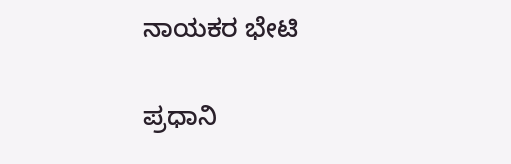ನಾಯಕರ ಭೇಟಿ

ಪ್ರಧಾನಿ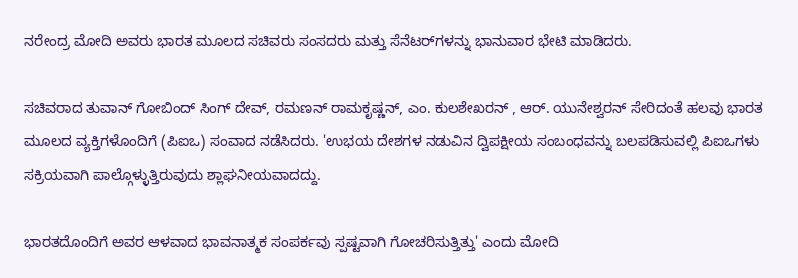ನರೇಂದ್ರ ಮೋದಿ ಅವರು ಭಾರತ ಮೂಲದ ಸಚಿವರು ಸಂಸದರು ಮತ್ತು ಸೆನೆಟರ್‌ಗಳನ್ನು ಭಾನುವಾರ ಭೇಟಿ ಮಾಡಿದರು.

ಸಚಿವರಾದ ತುವಾನ್‌ ಗೋಬಿಂದ್‌ ಸಿಂಗ್‌ ದೇವ್‌, ರಮಣನ್‌ ರಾಮಕೃಷ್ಣನ್‌, ಎಂ. ಕುಲಶೇಖರನ್‌ , ಆರ್‌. ಯುನೇಶ್ವರನ್‌ ಸೇರಿದಂತೆ ಹಲವು ಭಾರತ ಮೂಲದ ವ್ಯಕ್ತಿಗಳೊಂದಿಗೆ (ಪಿಐಒ) ಸಂವಾದ ನಡೆಸಿದರು. 'ಉಭಯ ದೇಶಗಳ ನಡುವಿನ ದ್ವಿಪಕ್ಷೀಯ ಸಂಬಂಧವನ್ನು ಬಲಪಡಿಸುವಲ್ಲಿ ಪಿಐಒಗಳು ಸಕ್ರಿಯವಾಗಿ ಪಾಲ್ಗೊಳ್ಳುತ್ತಿರುವುದು ಶ್ಲಾಘನೀಯವಾದದ್ದು.

ಭಾರತದೊಂದಿಗೆ ಅವರ ಆಳವಾದ ಭಾವನಾತ್ಮಕ ಸಂಪರ್ಕವು ಸ್ಪಷ್ಟವಾಗಿ ಗೋಚರಿಸುತ್ತಿತ್ತು' ಎಂದು ಮೋದಿ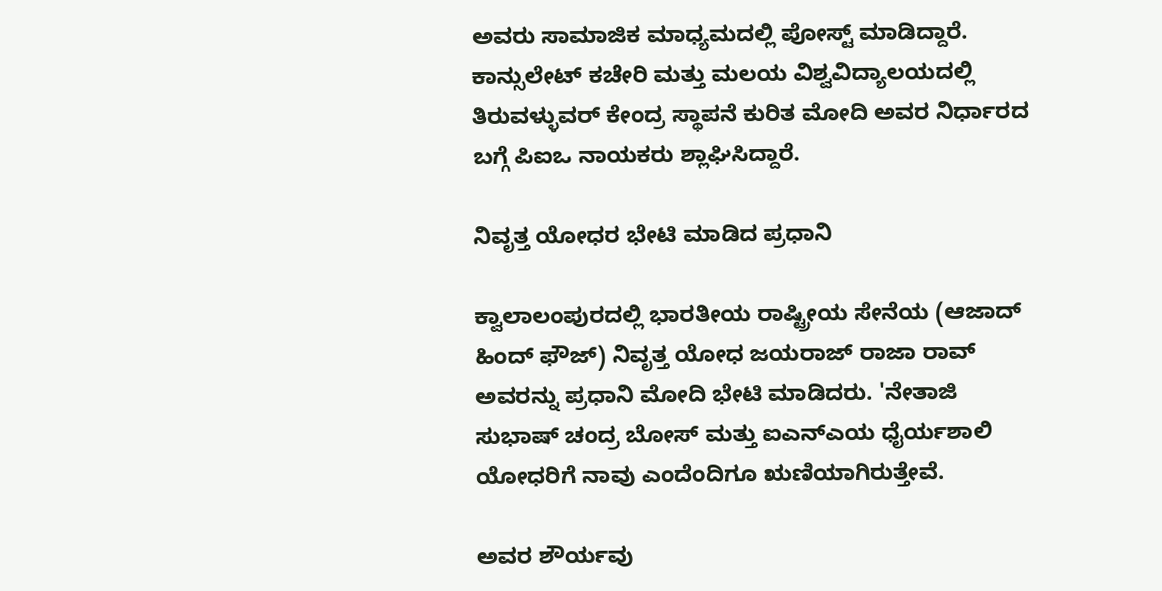ಅವರು ಸಾಮಾಜಿಕ ಮಾಧ್ಯಮದಲ್ಲಿ ಪೋಸ್ಟ್ ಮಾಡಿದ್ದಾರೆ. ಕಾನ್ಸುಲೇಟ್‌ ಕಚೇರಿ ಮತ್ತು ಮಲಯ ವಿಶ್ವವಿದ್ಯಾಲಯದಲ್ಲಿ ತಿರುವಳ್ಳುವರ್‌ ಕೇಂದ್ರ ಸ್ಥಾಪನೆ ಕುರಿತ ಮೋದಿ ಅವರ ನಿರ್ಧಾರದ ಬಗ್ಗೆ ಪಿಐಒ ನಾಯಕರು ಶ್ಲಾಘಿಸಿದ್ದಾರೆ.

ನಿವೃತ್ತ ಯೋಧರ ಭೇಟಿ ಮಾಡಿದ ಪ್ರಧಾನಿ

ಕ್ವಾಲಾಲಂಪುರದಲ್ಲಿ ಭಾರತೀಯ ರಾಷ್ಟ್ರೀಯ ಸೇನೆಯ (ಆಜಾದ್‌ ಹಿಂದ್‌ ಫೌಜ್‌) ನಿವೃತ್ತ ಯೋಧ ಜಯರಾಜ್‌ ರಾಜಾ ರಾವ್‌ ಅವರನ್ನು ಪ್ರಧಾನಿ ಮೋದಿ ಭೇಟಿ ಮಾಡಿದರು. 'ನೇತಾಜಿ ಸುಭಾಷ್‌ ಚಂದ್ರ ಬೋಸ್‌ ಮತ್ತು ಐಎನ್‌ಎಯ ಧೈರ್ಯಶಾಲಿ ಯೋಧರಿಗೆ ನಾವು ಎಂದೆಂದಿಗೂ ಋಣಿಯಾಗಿರುತ್ತೇವೆ.

ಅವರ ಶೌರ್ಯವು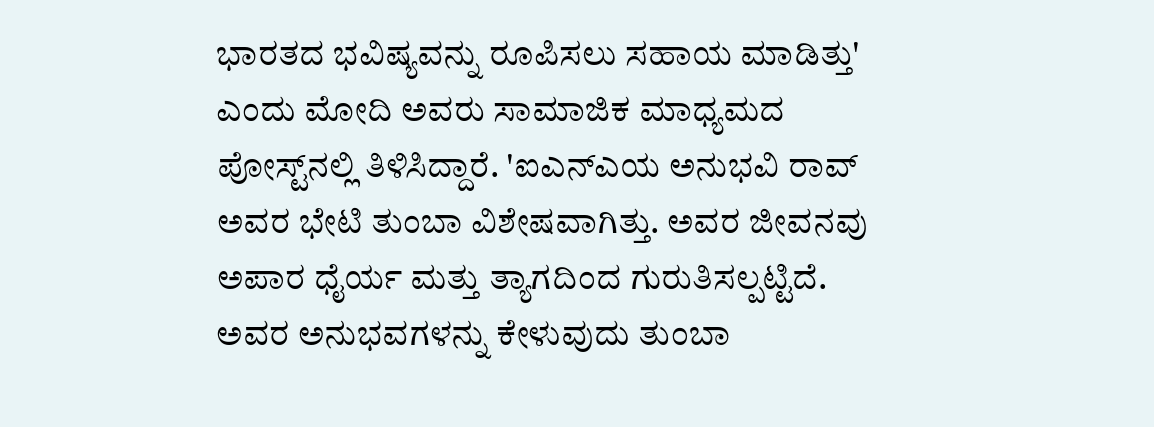ಭಾರತದ ಭವಿಷ್ಯವನ್ನು ರೂಪಿಸಲು ಸಹಾಯ ಮಾಡಿತ್ತು' ಎಂದು ಮೋದಿ ಅವರು ಸಾಮಾಜಿಕ ಮಾಧ್ಯಮದ ಪೋಸ್ಟ್‌ನಲ್ಲಿ ತಿಳಿಸಿದ್ದಾರೆ. 'ಐಎನ್‌ಎಯ ಅನುಭವಿ ರಾವ್‌ ಅವರ ಭೇಟಿ ತುಂಬಾ ವಿಶೇಷವಾಗಿತ್ತು. ಅವರ ಜೀವನವು ಅಪಾರ ಧೈರ್ಯ ಮತ್ತು ತ್ಯಾಗದಿಂದ ಗುರುತಿಸಲ್ಪಟ್ಟಿದೆ. ಅವರ ಅನುಭವಗಳನ್ನು ಕೇಳುವುದು ತುಂಬಾ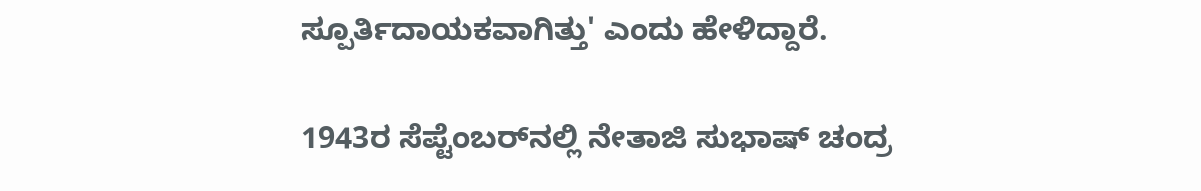ಸ್ಪೂರ್ತಿದಾಯಕವಾಗಿತ್ತು' ಎಂದು ಹೇಳಿದ್ದಾರೆ.

1943ರ ಸೆಪ್ಟೆಂಬರ್‌ನಲ್ಲಿ ನೇತಾಜಿ ಸುಭಾಷ್‌ ಚಂದ್ರ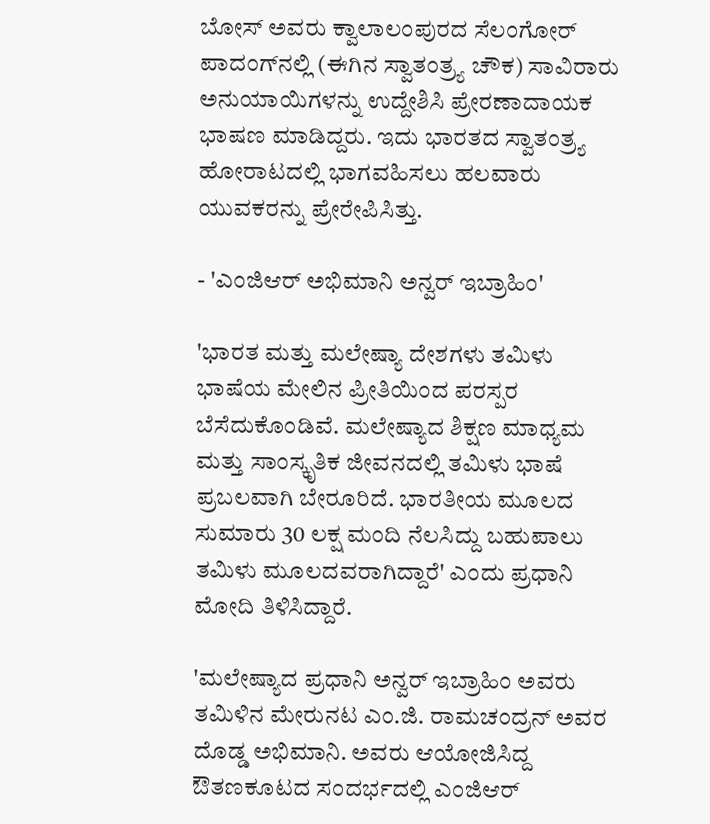ಬೋಸ್‌ ಅವರು ಕ್ವಾಲಾಲಂಪುರದ ಸೆಲಂಗೋರ್‌ ಪಾದಂಗ್‌ನಲ್ಲಿ (ಈಗಿನ ಸ್ವಾತಂತ್ರ್ಯ ಚೌಕ) ಸಾವಿರಾರು ಅನುಯಾಯಿಗಳನ್ನು ಉದ್ದೇಶಿಸಿ ಪ್ರೇರಣಾದಾಯಕ ಭಾಷಣ ಮಾಡಿದ್ದರು. ಇದು ಭಾರತದ ಸ್ವಾತಂತ್ರ್ಯ ಹೋರಾಟದಲ್ಲಿ ಭಾಗವಹಿಸಲು ಹಲವಾರು ಯುವಕರನ್ನು ಪ್ರೇರೇಪಿಸಿತ್ತು.

- 'ಎಂಜಿಆರ್‌ ಅಭಿಮಾನಿ ಅನ್ವರ್‌ ಇಬ್ರಾಹಿಂ'

'ಭಾರತ ಮತ್ತು ಮಲೇಷ್ಯಾ ದೇಶಗಳು ತಮಿಳು ಭಾಷೆಯ ಮೇಲಿನ ಪ್ರೀತಿಯಿಂದ ಪರಸ್ಪರ ಬೆಸೆದುಕೊಂಡಿವೆ. ಮಲೇಷ್ಯಾದ ಶಿಕ್ಷಣ ಮಾಧ್ಯಮ ಮತ್ತು ಸಾಂಸ್ಕೃತಿಕ ಜೀವನದಲ್ಲಿ ತಮಿಳು ಭಾಷೆ ಪ್ರಬಲವಾಗಿ ಬೇರೂರಿದೆ. ಭಾರತೀಯ ಮೂಲದ ಸುಮಾರು 30 ಲಕ್ಷ ಮಂದಿ ನೆಲಸಿದ್ದು ಬಹುಪಾಲು ತಮಿಳು ಮೂಲದವರಾಗಿದ್ದಾರೆ' ಎಂದು ಪ್ರಧಾನಿ ಮೋದಿ ತಿಳಿಸಿದ್ದಾರೆ.

'ಮಲೇಷ್ಯಾದ ಪ್ರಧಾನಿ ಅನ್ವರ್‌ ಇಬ್ರಾಹಿಂ ಅವರು ತಮಿಳಿನ ಮೇರುನಟ ಎಂ.ಜಿ. ರಾಮಚಂದ್ರನ್‌ ಅವರ ದೊಡ್ಡ ಅಭಿಮಾನಿ. ಅವರು ಆಯೋಜಿಸಿದ್ದ ಔತಣಕೂಟದ ಸಂದರ್ಭದಲ್ಲಿ ಎಂಜಿಆರ್‌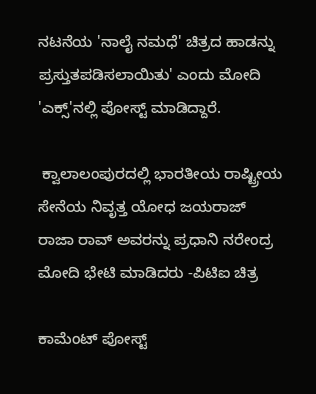ನಟನೆಯ 'ನಾಲೈ ನಮಧೆ' ಚಿತ್ರದ ಹಾಡನ್ನು ಪ್ರಸ್ತುತಪಡಿಸಲಾಯಿತು' ಎಂದು ಮೋದಿ 'ಎಕ್ಸ್‌'ನಲ್ಲಿ ಪೋಸ್ಟ್‌ ಮಾಡಿದ್ದಾರೆ.

 ಕ್ವಾಲಾಲಂಪುರದಲ್ಲಿ ಭಾರತೀಯ ರಾಷ್ಟ್ರೀಯ ಸೇನೆಯ ನಿವೃತ್ತ ಯೋಧ ಜಯರಾಜ್‌ ರಾಜಾ ರಾವ್‌ ಅವರನ್ನು ಪ್ರಧಾನಿ ನರೇಂದ್ರ ಮೋದಿ ಭೇಟಿ ಮಾಡಿದರು -ಪಿಟಿಐ ಚಿತ್ರ

ಕಾಮೆಂಟ್‌‌ ಪೋಸ್ಟ್‌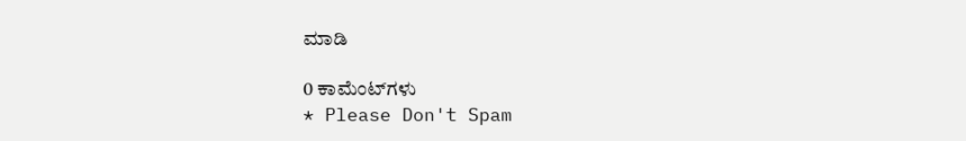ಮಾಡಿ

0 ಕಾಮೆಂಟ್‌ಗಳು
* Please Don't Spam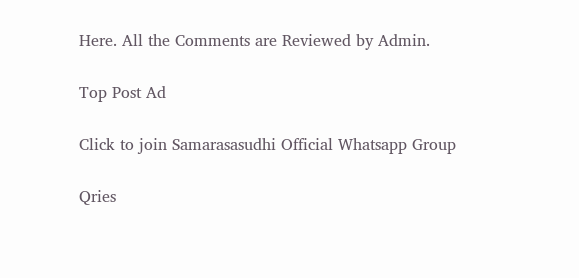Here. All the Comments are Reviewed by Admin.

Top Post Ad

Click to join Samarasasudhi Official Whatsapp Group

Qries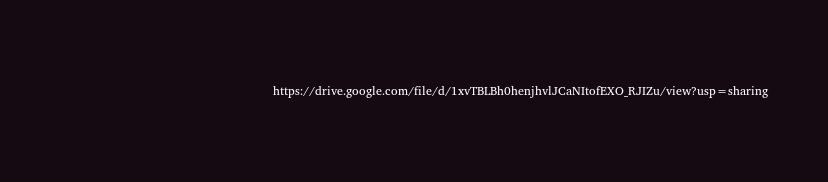https://drive.google.com/file/d/1xvTBLBh0henjhvlJCaNItofEXO_RJIZu/view?usp=sharing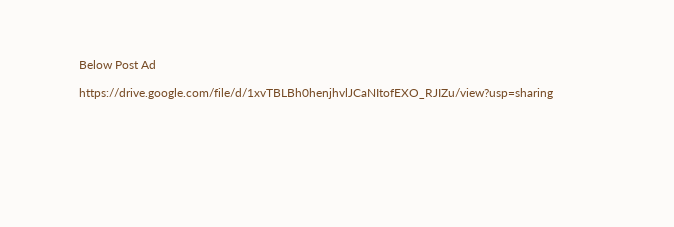Below Post Ad

https://drive.google.com/file/d/1xvTBLBh0henjhvlJCaNItofEXO_RJIZu/view?usp=sharing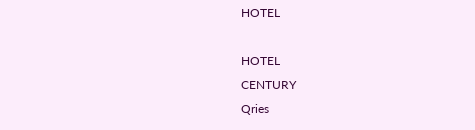HOTEL

HOTEL
CENTURY
Qries